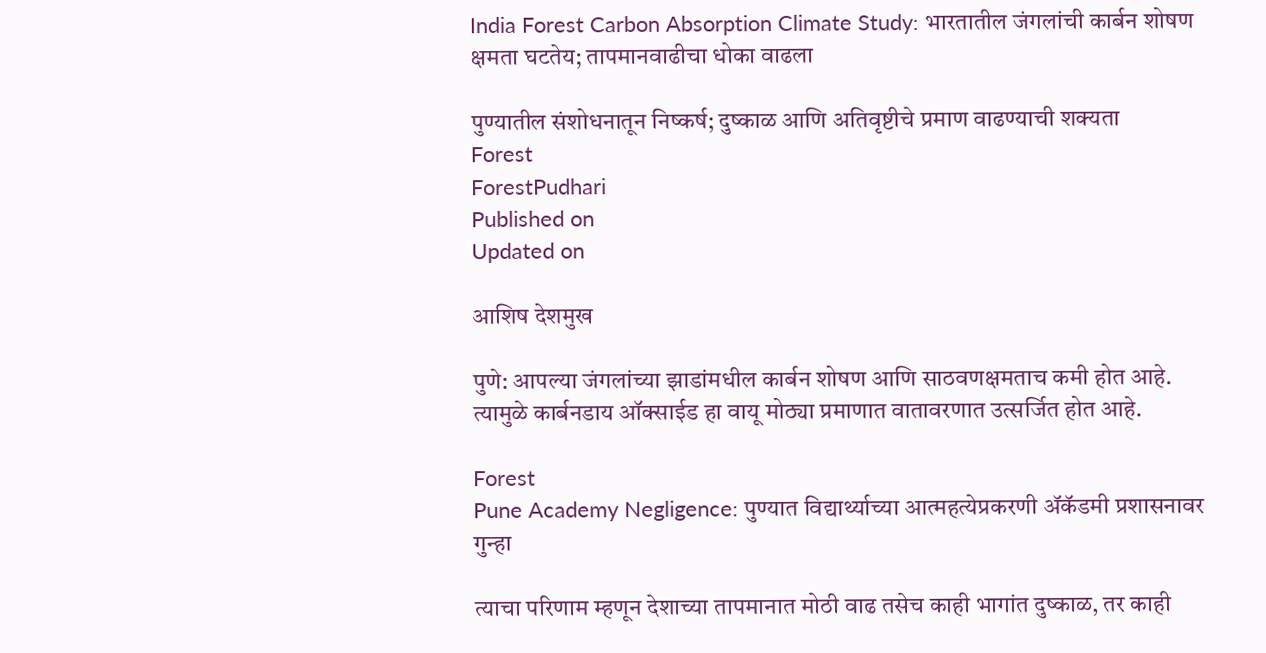India Forest Carbon Absorption Climate Study: भारतातील जंगलांची कार्बन शोषण क्षमता घटतेय; तापमानवाढीचा धोका वाढला

पुण्यातील संशोधनातून निष्कर्ष; दुष्काळ आणि अतिवृष्टीचे प्रमाण वाढण्याची शक्यता
Forest
ForestPudhari
Published on
Updated on

आशिष देशमुख

पुणे: आपल्या जंगलांच्या झाडांमधील कार्बन शोषण आणि साठवणक्षमताच कमी होत आहे. त्यामुळे कार्बनडाय ऑक्साईड हा वायू मोठ्या प्रमाणात वातावरणात उत्सर्जित होत आहे.

Forest
Pune Academy Negligence: पुण्यात विद्यार्थ्याच्या आत्महत्येप्रकरणी ॲकॅडमी प्रशासनावर गुन्हा

त्याचा परिणाम म्हणून देशाच्या तापमानात मोठी वाढ तसेच काही भागांत दुष्काळ, तर काही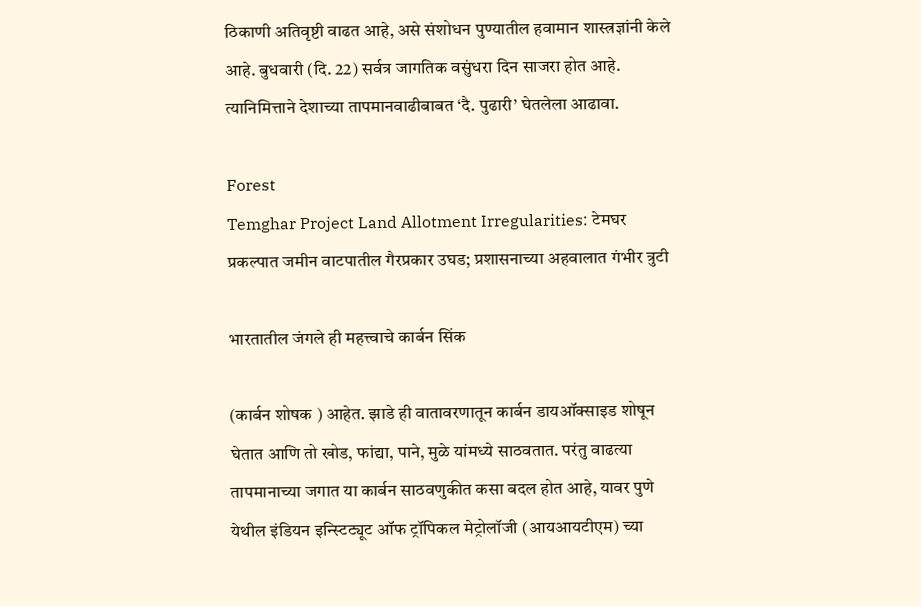ठिकाणी अतिवृष्टी वाढत आहे, असे संशोधन पुण्यातील हवामान शास्त्रज्ञांनी केले आहे. बुधवारी (दि. 22) सर्वत्र जागतिक वसुंधरा दिन साजरा होत आहे. त्यानिमित्ताने देशाच्या तापमानवाढीबाबत ‌‘दै. पुढारी‌’ घेतलेला आढावा.

Forest
Temghar Project Land Allotment Irregularities: टेमघर प्रकल्पात जमीन वाटपातील गैरप्रकार उघड; प्रशासनाच्या अहवालात गंभीर त्रुटी

भारतातील जंगले ही महत्त्वाचे कार्बन सिंक

(कार्बन शोषक ) आहेत. झाडे ही वातावरणातून कार्बन डायऑक्साइड शोषून घेतात आणि तो खोड, फांद्या, पाने, मुळे यांमध्ये साठवतात. परंतु वाढत्या तापमानाच्या जगात या कार्बन साठवणुकीत कसा बदल होत आहे, यावर पुणे येथील इंडियन इन्स्टिट्यूट ऑफ ट्रॉपिकल मेट्रोलॉजी (आयआयटीएम) च्या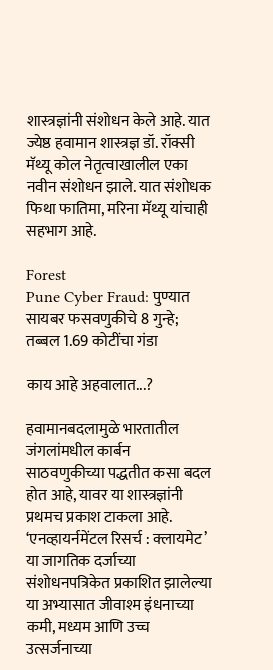शास्त्रज्ञांनी संशोधन केले आहे. यात ज्येष्ठ हवामान शास्त्रज्ञ डॉ. रॉक्सी मॅथ्यू कोल नेतृत्वाखालील एका नवीन संशोधन झाले. यात संशोधक फिथा फातिमा, मरिना मॅथ्यू यांचाही सहभाग आहे.

Forest
Pune Cyber Fraud: पुण्यात सायबर फसवणुकीचे 8 गुन्हे; तब्बल 1.69 कोटींचा गंडा

काय आहे अहवालात...?

हवामानबदलामुळे भारतातील जंगलांमधील कार्बन साठवणुकीच्या पद्धतीत कसा बदल होत आहे, यावर या शास्त्रज्ञांनी प्रथमच प्रकाश टाकला आहे. ‘एनव्हायर्नमेंटल रिसर्च : क्लायमेट‌’ या जागतिक दर्जाच्या संशोधनपत्रिकेत प्रकाशित झालेल्या या अभ्यासात जीवाश्म इंधनाच्या कमी, मध्यम आणि उच्च उत्सर्जनाच्या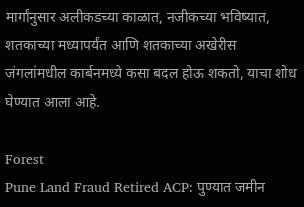मार्गांनुसार अलीकडच्या काळात, नजीकच्या भविष्यात, शतकाच्या मध्यापर्यंत आणि शतकाच्या अखेरीस जंगलांमधील कार्बनमध्ये कसा बदल होऊ शकतो, याचा शोध घेण्यात आला आहे.

Forest
Pune Land Fraud Retired ACP: पुण्यात जमीन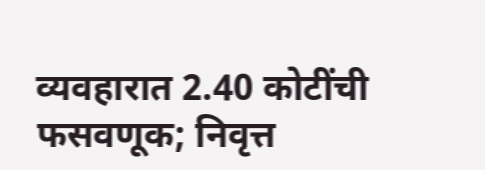व्यवहारात 2.40 कोटींची फसवणूक; निवृत्त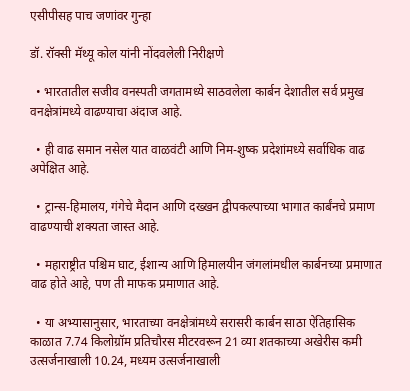एसीपीसह पाच जणांवर गुन्हा

डॉ. रॉक्सी मॅथ्यू कोल यांनी नोंदवलेली निरीक्षणे

  • भारतातील सजीव वनस्पती जगतामध्ये साठवलेला कार्बन देशातील सर्व प्रमुख वनक्षेत्रांमध्ये वाढण्याचा अंदाज आहे.

  • ही वाढ समान नसेल यात वाळवंटी आणि निम-शुष्क प्रदेशांमध्ये सर्वाधिक वाढ अपेक्षित आहे.

  • ट्रान्स-हिमालय, गंगेचे मैदान आणि दख्खन द्वीपकल्पाच्या भागात कार्बंनचे प्रमाण वाढण्याची शक्यता जास्त आहे.

  • महाराष्ट्रीत पश्चिम घाट, ईशान्य आणि हिमालयीन जंगलांमधील कार्बनच्या प्रमाणात वाढ होते आहे, पण ती माफक प्रमाणात आहे.

  • या अभ्यासानुसार, भारताच्या वनक्षेत्रांमध्ये सरासरी कार्बन साठा ऐतिहासिक काळात 7.74 किलोग्रॉम प्रतिचौरस मीटरवरून 21 व्या शतकाच्या अखेरीस कमी उत्सर्जनाखाली 10.24, मध्यम उत्सर्जनाखाली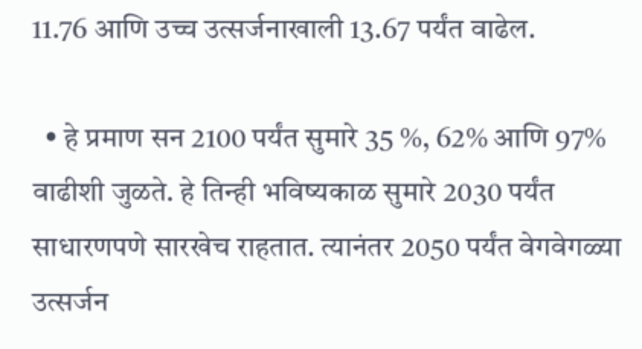11.76 आणि उच्च उत्सर्जनाखाली 13.67 पर्यंत वाढेल.

  • हे प्रमाण सन 2100 पर्यंत सुमारे 35 %, 62% आणि 97% वाढीशी जुळते. हे तिन्ही भविष्यकाळ सुमारे 2030 पर्यंत साधारणपणे सारखेच राहतात. त्यानंतर 2050 पर्यंत वेगवेगळ्या उत्सर्जन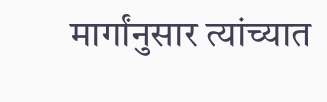मार्गांनुसार त्यांच्यात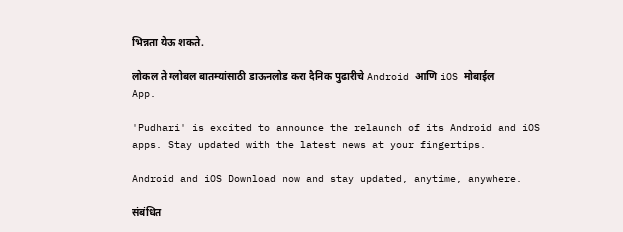भिन्नता येऊ शकते.

लोकल ते ग्लोबल बातम्यांसाठी डाऊनलोड करा दैनिक पुढारीचे Android आणि iOS मोबाईल App.

'Pudhari' is excited to announce the relaunch of its Android and iOS apps. Stay updated with the latest news at your fingertips.

Android and iOS Download now and stay updated, anytime, anywhere.

संबंधित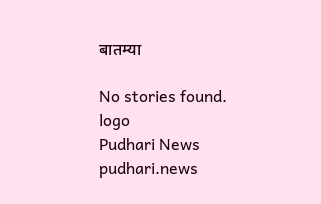बातम्या

No stories found.
logo
Pudhari News
pudhari.news